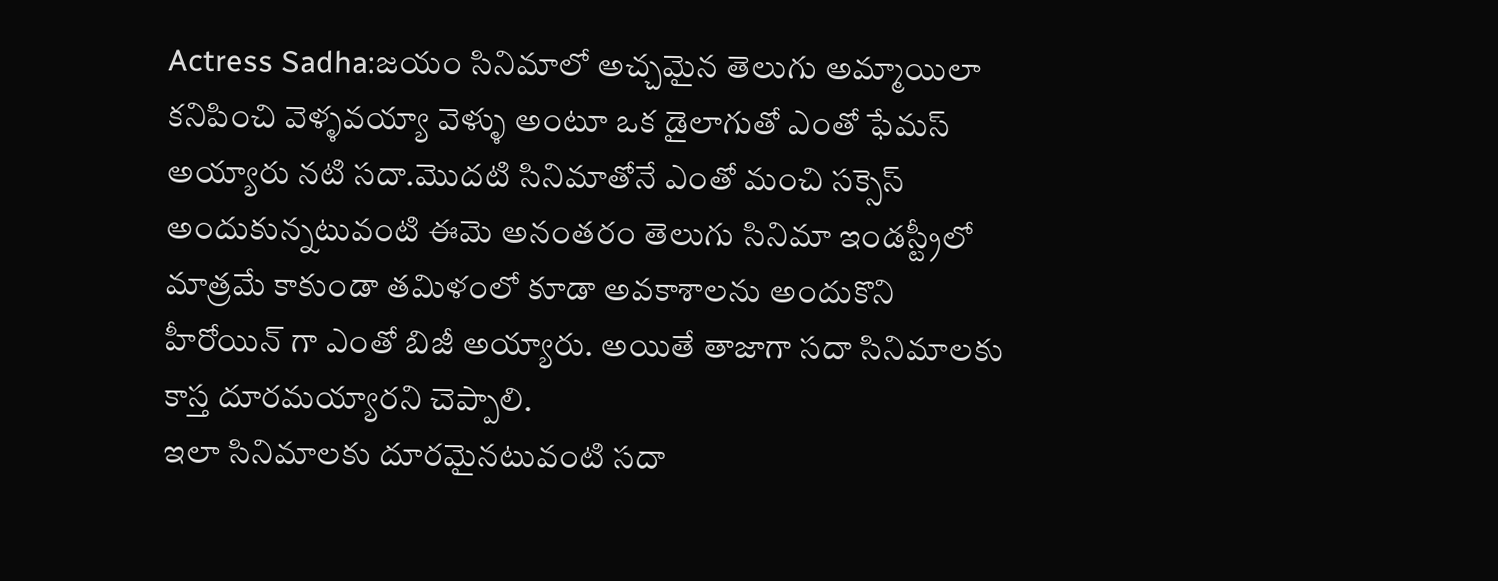Actress Sadha:జయం సినిమాలో అచ్చమైన తెలుగు అమ్మాయిలా కనిపించి వెళ్ళవయ్యా వెళ్ళు అంటూ ఒక డైలాగుతో ఎంతో ఫేమస్ అయ్యారు నటి సదా.మొదటి సినిమాతోనే ఎంతో మంచి సక్సెస్ అందుకున్నటువంటి ఈమె అనంతరం తెలుగు సినిమా ఇండస్ట్రీలో మాత్రమే కాకుండా తమిళంలో కూడా అవకాశాలను అందుకొని హీరోయిన్ గా ఎంతో బిజీ అయ్యారు. అయితే తాజాగా సదా సినిమాలకు కాస్త దూరమయ్యారని చెప్పాలి.
ఇలా సినిమాలకు దూరమైనటువంటి సదా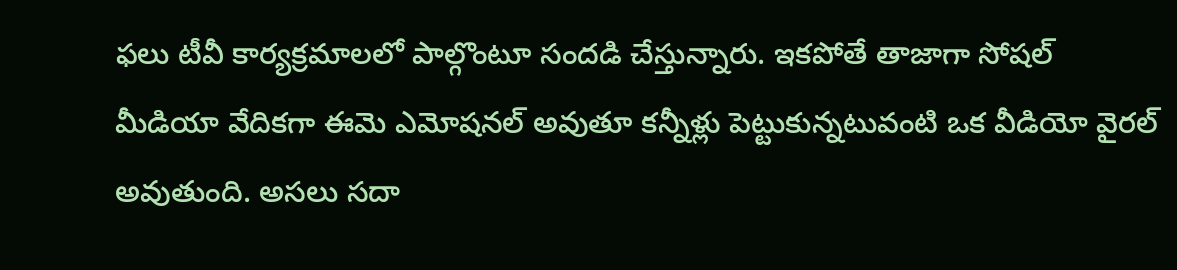ఫలు టీవీ కార్యక్రమాలలో పాల్గొంటూ సందడి చేస్తున్నారు. ఇకపోతే తాజాగా సోషల్ మీడియా వేదికగా ఈమె ఎమోషనల్ అవుతూ కన్నీళ్లు పెట్టుకున్నటువంటి ఒక వీడియో వైరల్ అవుతుంది. అసలు సదా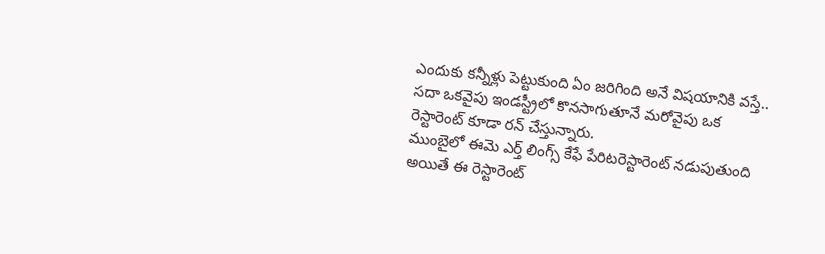ఎందుకు కన్నీళ్లు పెట్టుకుంది ఏం జరిగింది అనే విషయానికి వస్తే..
సదా ఒకవైపు ఇండస్ట్రీలో కొనసాగుతూనే మరోవైపు ఒక రెస్టారెంట్ కూడా రన్ చేస్తున్నారు.
ముంబైలో ఈమె ఎర్త్ లింగ్స్ కేఫే పేరిటరెస్టారెంట్ నడుపుతుంది అయితే ఈ రెస్టారెంట్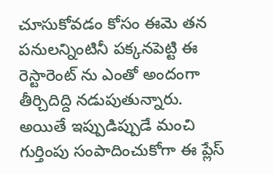చూసుకోవడం కోసం ఈమె తన పనులన్నింటినీ పక్కనపెట్టి ఈ రెస్టారెంట్ ను ఎంతో అందంగా తీర్చిదిద్ది నడుపుతున్నారు. అయితే ఇప్పుడిప్పుడే మంచి గుర్తింపు సంపాదించుకోగా ఈ ప్లేస్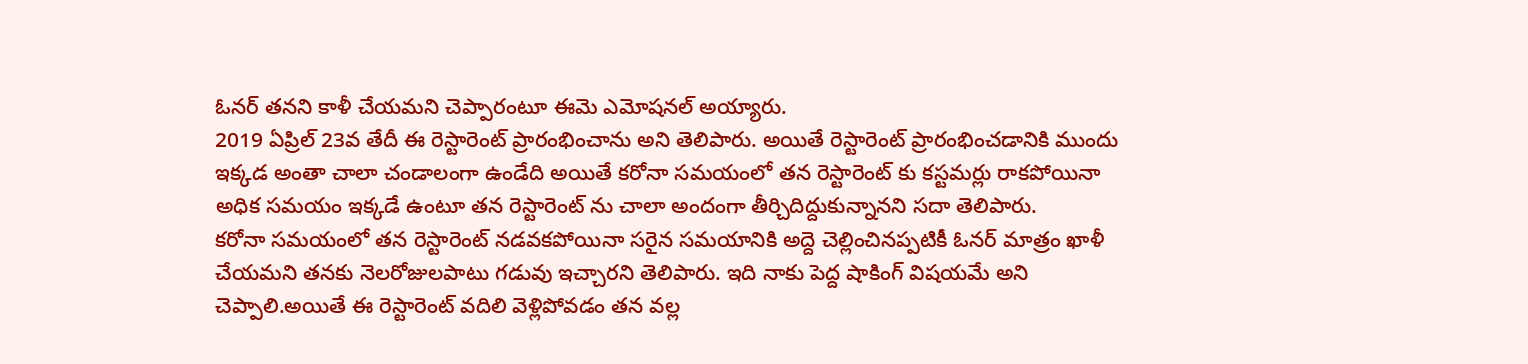ఓనర్ తనని కాళీ చేయమని చెప్పారంటూ ఈమె ఎమోషనల్ అయ్యారు.
2019 ఏప్రిల్ 23వ తేదీ ఈ రెస్టారెంట్ ప్రారంభించాను అని తెలిపారు. అయితే రెస్టారెంట్ ప్రారంభించడానికి ముందు ఇక్కడ అంతా చాలా చండాలంగా ఉండేది అయితే కరోనా సమయంలో తన రెస్టారెంట్ కు కస్టమర్లు రాకపోయినా అధిక సమయం ఇక్కడే ఉంటూ తన రెస్టారెంట్ ను చాలా అందంగా తీర్చిదిద్దుకున్నానని సదా తెలిపారు.
కరోనా సమయంలో తన రెస్టారెంట్ నడవకపోయినా సరైన సమయానికి అద్దె చెల్లించినప్పటికీ ఓనర్ మాత్రం ఖాళీ చేయమని తనకు నెలరోజులపాటు గడువు ఇచ్చారని తెలిపారు. ఇది నాకు పెద్ద షాకింగ్ విషయమే అని చెప్పాలి.అయితే ఈ రెస్టారెంట్ వదిలి వెళ్లిపోవడం తన వల్ల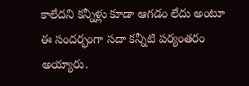కాలేదని కన్నీళ్లు కూడా ఆగడం లేదు అంటూ ఈ సందర్భంగా సదా కన్నీటి పర్యంతరం అయ్యారు.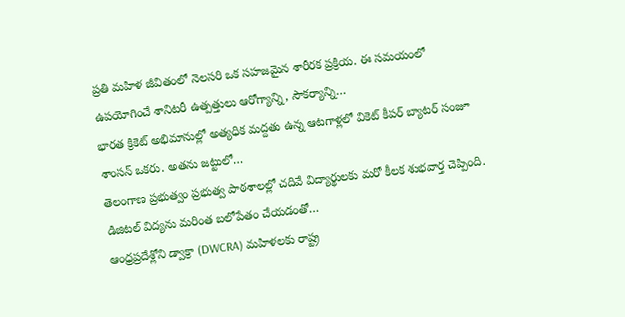ప్రతి మహిళ జీవితంలో నెలసరి ఒక సహజమైన శారీరక ప్రక్రియ. ఈ సమయంలో ఉపయోగించే శానిటరీ ఉత్పత్తులు ఆరోగ్యాన్ని, సౌకర్యాన్ని…
భారత క్రికెట్ అభిమానుల్లో అత్యధిక మద్దతు ఉన్న ఆటగాళ్లలో వికెట్ కీపర్ బ్యాటర్ సంజూ శాంసన్ ఒకరు. అతను జట్టులో…
తెలంగాణ ప్రభుత్వం ప్రభుత్వ పాఠశాలల్లో చదివే విద్యార్థులకు మరో కీలక శుభవార్త చెప్పింది. డిజిటల్ విద్యను మరింత బలోపేతం చేయడంతో…
ఆంధ్రప్రదేశ్లోని డ్వాక్రా (DWCRA) మహిళలకు రాష్ట్ర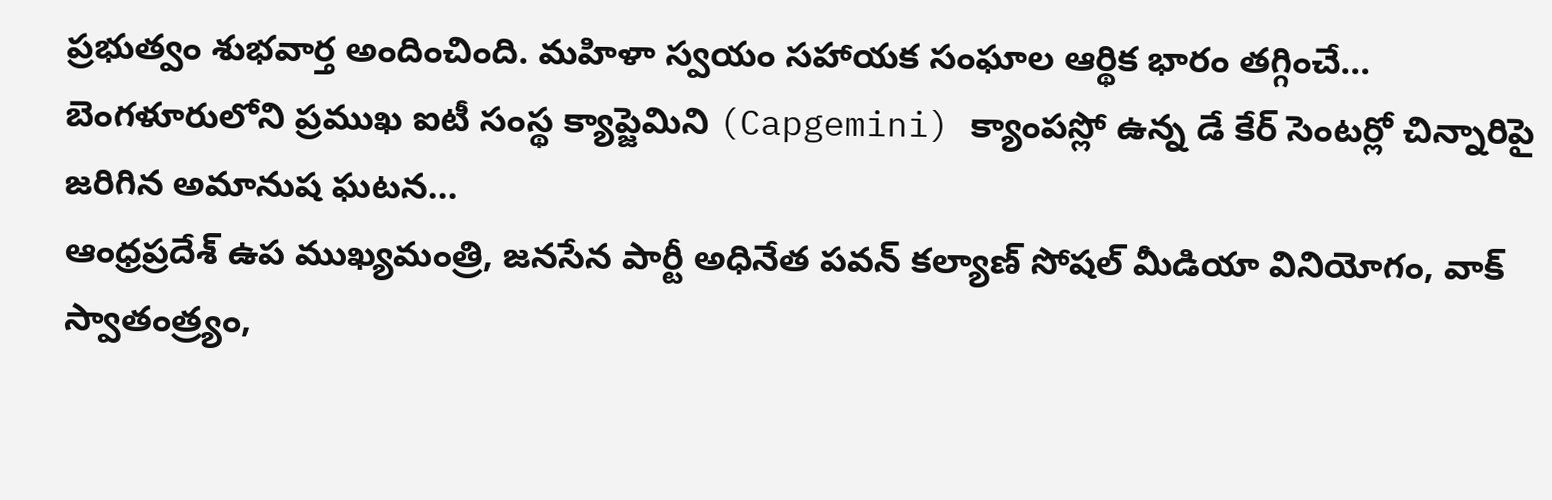ప్రభుత్వం శుభవార్త అందించింది. మహిళా స్వయం సహాయక సంఘాల ఆర్థిక భారం తగ్గించే…
బెంగళూరులోని ప్రముఖ ఐటీ సంస్థ క్యాప్జెమిని (Capgemini) క్యాంపస్లో ఉన్న డే కేర్ సెంటర్లో చిన్నారిపై జరిగిన అమానుష ఘటన…
ఆంధ్రప్రదేశ్ ఉప ముఖ్యమంత్రి, జనసేన పార్టీ అధినేత పవన్ కల్యాణ్ సోషల్ మీడియా వినియోగం, వాక్ స్వాతంత్ర్యం,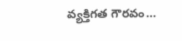వ్యక్తిగత గౌరవం…